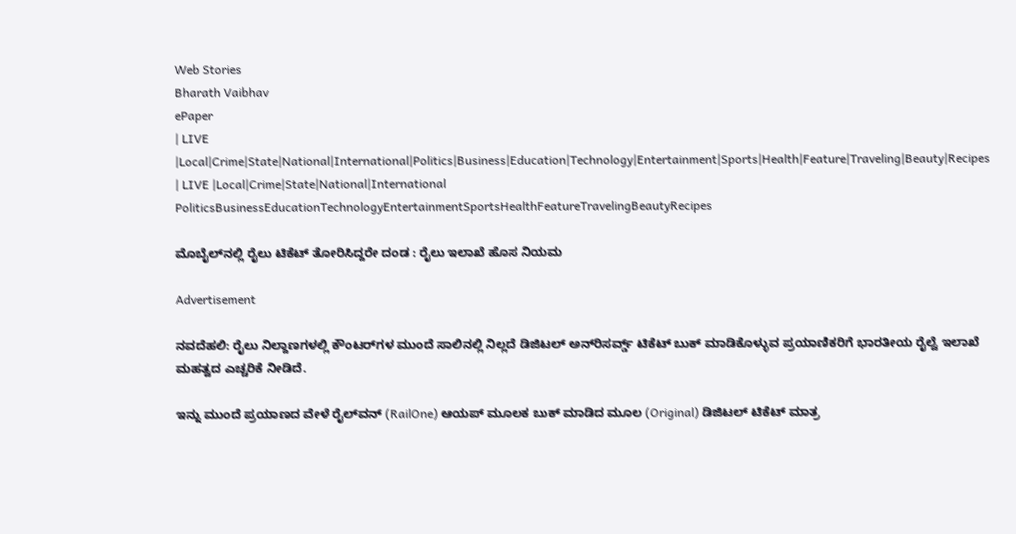Web Stories
Bharath Vaibhav
ePaper
| LIVE |Local|Crime|State|National|International|Politics|Business|Education|Technology|Entertainment|Sports|Health|Feature|Traveling|Beauty|Recipes
| LIVE |Local|Crime|State|National|International
PoliticsBusinessEducationTechnologyEntertainmentSportsHealthFeatureTravelingBeautyRecipes

ಮೊಬೈಲ್‌ನಲ್ಲಿ ರೈಲು ಟಿಕೆಟ್ ತೋರಿಸಿದ್ದರೇ ದಂಡ : ರೈಲು ಇಲಾಖೆ ಹೊಸ ನಿಯಮ

Advertisement

ನವದೆಹಲಿ: ರೈಲು ನಿಲ್ದಾಣಗಳಲ್ಲಿ ಕೌಂಟರ್‌ಗಳ ಮುಂದೆ ಸಾಲಿನಲ್ಲಿ ನಿಲ್ಲದೆ ಡಿಜಿಟಲ್ ಅನ್‌ರಿಸರ್ವ್ಡ್ ಟಿಕೆಟ್ ಬುಕ್ ಮಾಡಿಕೊಳ್ಳುವ ಪ್ರಯಾಣಿಕರಿಗೆ ಭಾರತೀಯ ರೈಲ್ವೆ ಇಲಾಖೆ ಮಹತ್ವದ ಎಚ್ಚರಿಕೆ ನೀಡಿದೆ.

ಇನ್ನು ಮುಂದೆ ಪ್ರಯಾಣದ ವೇಳೆ ರೈಲ್‌ವನ್ (RailOne) ಆಯಪ್ ಮೂಲಕ ಬುಕ್ ಮಾಡಿದ ಮೂಲ (Original) ಡಿಜಿಟಲ್ ಟಿಕೆಟ್ ಮಾತ್ರ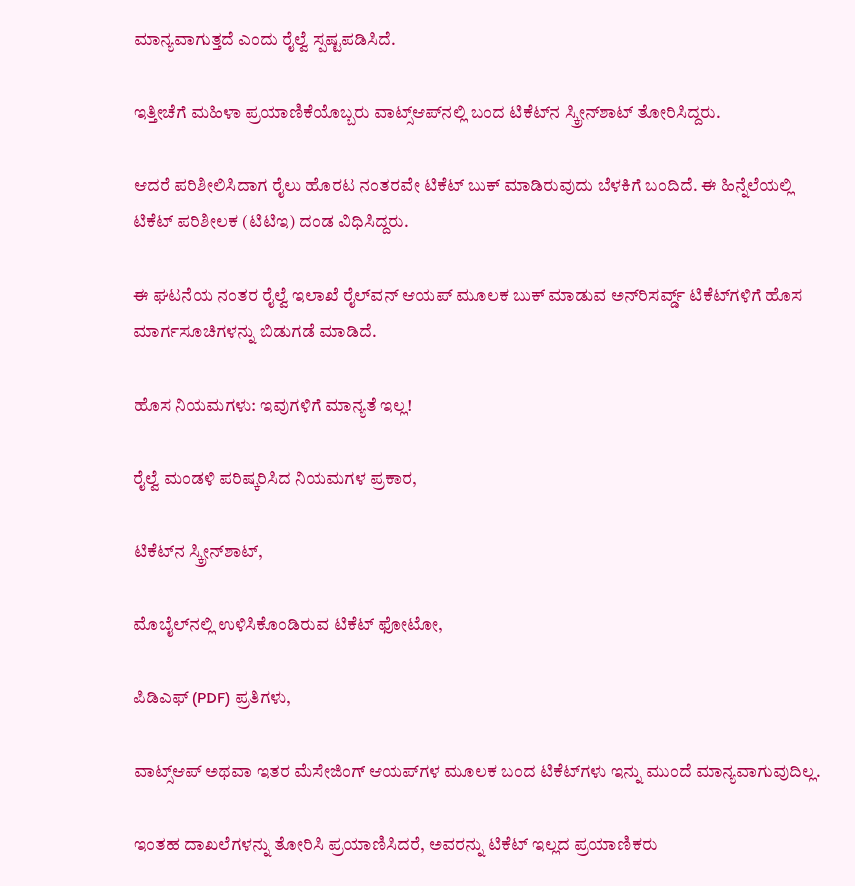ಮಾನ್ಯವಾಗುತ್ತದೆ ಎಂದು ರೈಲ್ವೆ ಸ್ಪಷ್ಟಪಡಿಸಿದೆ.

ಇತ್ತೀಚೆಗೆ ಮಹಿಳಾ ಪ್ರಯಾಣಿಕೆಯೊಬ್ಬರು ವಾಟ್ಸ್‌ಆಪ್‌ನಲ್ಲಿ ಬಂದ ಟಿಕೆಟ್‌ನ ಸ್ಕ್ರೀನ್‌ಶಾಟ್ ತೋರಿಸಿದ್ದರು.

ಆದರೆ ಪರಿಶೀಲಿಸಿದಾಗ ರೈಲು ಹೊರಟ ನಂತರವೇ ಟಿಕೆಟ್ ಬುಕ್ ಮಾಡಿರುವುದು ಬೆಳಕಿಗೆ ಬಂದಿದೆ. ಈ ಹಿನ್ನೆಲೆಯಲ್ಲಿ ಟಿಕೆಟ್ ಪರಿಶೀಲಕ (ಟಿಟಿಇ) ದಂಡ ವಿಧಿಸಿದ್ದರು.

ಈ ಘಟನೆಯ ನಂತರ ರೈಲ್ವೆ ಇಲಾಖೆ ರೈಲ್‌ವನ್ ಆಯಪ್ ಮೂಲಕ ಬುಕ್ ಮಾಡುವ ಅನ್‌ರಿಸರ್ವ್ಡ್ ಟಿಕೆಟ್‌ಗಳಿಗೆ ಹೊಸ ಮಾರ್ಗಸೂಚಿಗಳನ್ನು ಬಿಡುಗಡೆ ಮಾಡಿದೆ.

ಹೊಸ ನಿಯಮಗಳು: ಇವುಗಳಿಗೆ ಮಾನ್ಯತೆ ಇಲ್ಲ!

ರೈಲ್ವೆ ಮಂಡಳಿ ಪರಿಷ್ಕರಿಸಿದ ನಿಯಮಗಳ ಪ್ರಕಾರ,

ಟಿಕೆಟ್‌ನ ಸ್ಕ್ರೀನ್‌ಶಾಟ್,

ಮೊಬೈಲ್‌ನಲ್ಲಿ ಉಳಿಸಿಕೊಂಡಿರುವ ಟಿಕೆಟ್ ಫೋಟೋ,

ಪಿಡಿಎಫ್ (PDF) ಪ್ರತಿಗಳು,

ವಾಟ್ಸ್‌ಆಪ್ ಅಥವಾ ಇತರ ಮೆಸೇಜಿಂಗ್ ಆಯಪ್‌ಗಳ ಮೂಲಕ ಬಂದ ಟಿಕೆಟ್‌ಗಳು ಇನ್ನು ಮುಂದೆ ಮಾನ್ಯವಾಗುವುದಿಲ್ಲ.

ಇಂತಹ ದಾಖಲೆಗಳನ್ನು ತೋರಿಸಿ ಪ್ರಯಾಣಿಸಿದರೆ, ಅವರನ್ನು ಟಿಕೆಟ್ ಇಲ್ಲದ ಪ್ರಯಾಣಿಕರು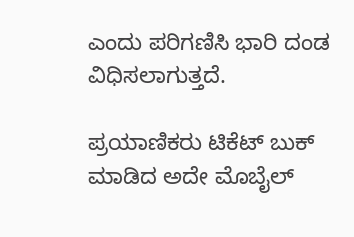ಎಂದು ಪರಿಗಣಿಸಿ ಭಾರಿ ದಂಡ ವಿಧಿಸಲಾಗುತ್ತದೆ.

ಪ್ರಯಾಣಿಕರು ಟಿಕೆಟ್ ಬುಕ್ ಮಾಡಿದ ಅದೇ ಮೊಬೈಲ್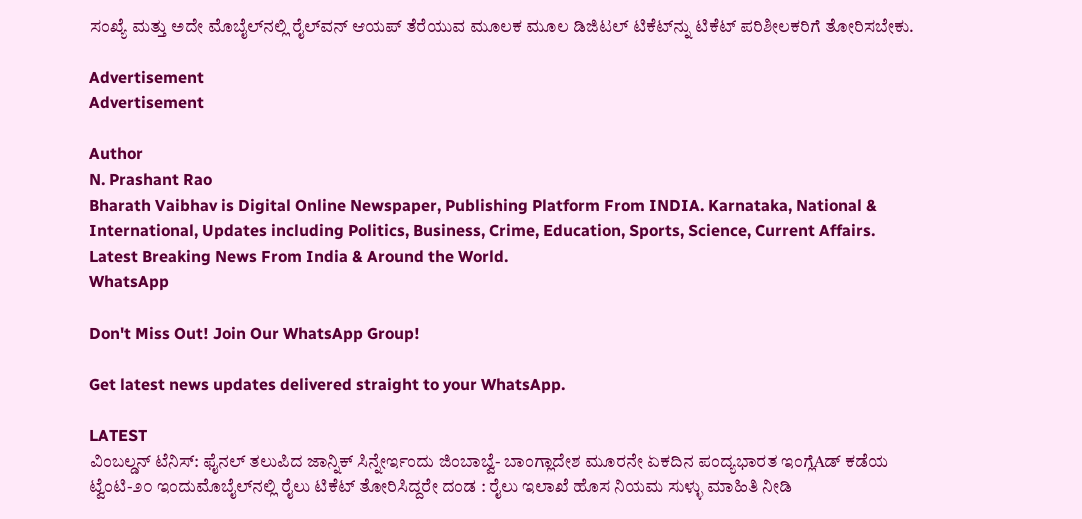ಸಂಖ್ಯೆ ಮತ್ತು ಅದೇ ಮೊಬೈಲ್‌ನಲ್ಲಿ ರೈಲ್‌ವನ್ ಆಯಪ್ ತೆರೆಯುವ ಮೂಲಕ ಮೂಲ ಡಿಜಿಟಲ್ ಟಿಕೆಟ್‌ನ್ನು ಟಿಕೆಟ್ ಪರಿಶೀಲಕರಿಗೆ ತೋರಿಸಬೇಕು.

Advertisement
Advertisement

Author
N. Prashant Rao
Bharath Vaibhav is Digital Online Newspaper, Publishing Platform From INDIA. Karnataka, National & International, Updates including Politics, Business, Crime, Education, Sports, Science, Current Affairs. Latest Breaking News From India & Around the World.
WhatsApp

Don't Miss Out! Join Our WhatsApp Group!

Get latest news updates delivered straight to your WhatsApp.

LATEST
ವಿಂಬಲ್ಡನ್ ಟೆನಿಸ್: ಫೈನಲ್ ತಲುಪಿದ ಜಾನ್ನಿಕ್ ಸಿನ್ನೇರ್ಇಂದು ಜಿಂಬಾಬ್ವೆ- ಬಾಂಗ್ಲಾದೇಶ ಮೂರನೇ ಏಕದಿನ ಪಂದ್ಯಭಾರತ ಇಂಗ್ಲೆAಡ್ ಕಡೆಯ ಟ್ವೆಂಟಿ-೨೦ ಇಂದುಮೊಬೈಲ್‌ನಲ್ಲಿ ರೈಲು ಟಿಕೆಟ್ ತೋರಿಸಿದ್ದರೇ ದಂಡ : ರೈಲು ಇಲಾಖೆ ಹೊಸ ನಿಯಮ ಸುಳ್ಳು ಮಾಹಿತಿ ನೀಡಿ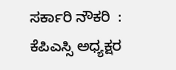ಸರ್ಕಾರಿ ನೌಕರಿ  : ಕೆಪಿಎಸ್ಸಿ ಅಧ್ಯಕ್ಷರ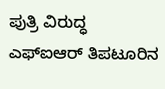ಪುತ್ರಿ ವಿರುದ್ಧ ಎಫ್‌ಐಆರ್ ತಿಪಟೂರಿನ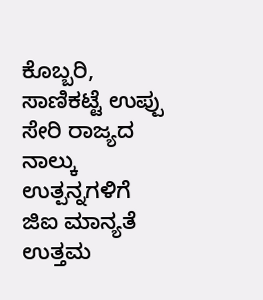ಕೊಬ್ಬರಿ, ಸಾಣಿಕಟ್ಟೆ ಉಪ್ಪು ಸೇರಿ ರಾಜ್ಯದ ನಾಲ್ಕು ಉತ್ಪನ್ನಗಳಿಗೆ ಜಿಐ ಮಾನ್ಯತೆ ಉತ್ತಮ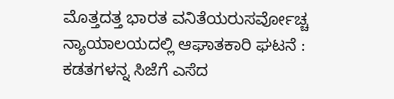ಮೊತ್ತದತ್ತ ಭಾರತ ವನಿತೆಯರುಸರ್ವೋಚ್ಚ ನ್ಯಾಯಾಲಯದಲ್ಲಿ ಆಘಾತಕಾರಿ ಘಟನೆ : ಕಡತಗಳನ್ನ ಸಿಜೆಗೆ ಎಸೆದ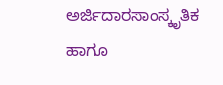ಅರ್ಜಿದಾರಸಾಂಸ್ಕೃತಿಕ ಹಾಗೂ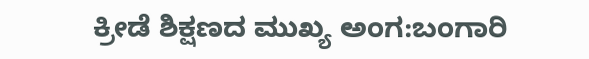ಕ್ರೀಡೆ ಶಿಕ್ಷಣದ ಮುಖ್ಯ ಅಂಗ:ಬಂಗಾರಿ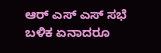ಆರ್ ಎಸ್ ಎಸ್ ಸಭೆ ಬಳಿಕ ಏನಾದರೂ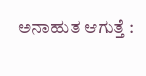ಅನಾಹುತ ಆಗುತ್ತೆ :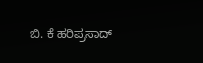ಬಿ. ಕೆ ಹರಿಪ್ರಸಾದ್